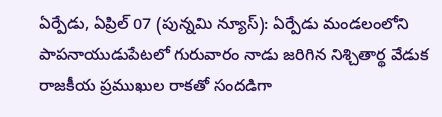ఏర్పేడు, ఏప్రిల్ 07 (పున్నమి న్యూస్): ఏర్పేడు మండలంలోని పాపనాయుడుపేటలో గురువారం నాడు జరిగిన నిశ్చితార్థ వేడుక రాజకీయ ప్రముఖుల రాకతో సందడిగా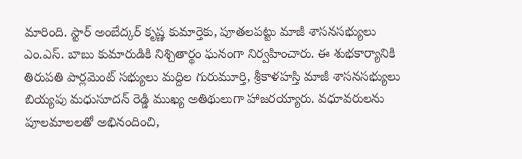మారింది. స్టార్ అంబేద్కర్ కృష్ణ కుమార్తెకు, పూతలపట్టు మాజీ శాసనసభ్యులు ఎం.ఎస్. బాబు కుమారుడికి నిశ్చితార్థం ఘనంగా నిర్వహించారు. ఈ శుభకార్యానికి తిరుపతి పార్లమెంట్ సభ్యులు మద్దిల గురుమూర్తి, శ్రీకాళహస్తి మాజీ శాసనసభ్యులు బియ్యపు మధుసూదన్ రెడ్డి ముఖ్య అతిథులుగా హాజరయ్యారు. వధూవరులను పూలమాలలతో అభినందించి,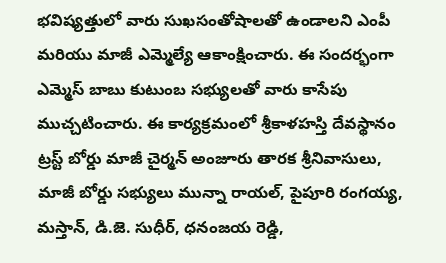భవిష్యత్తులో వారు సుఖసంతోషాలతో ఉండాలని ఎంపీ మరియు మాజీ ఎమ్మెల్యే ఆకాంక్షించారు. ఈ సందర్భంగా ఎమ్మెస్ బాబు కుటుంబ సభ్యులతో వారు కాసేపు ముచ్చటించారు. ఈ కార్యక్రమంలో శ్రీకాళహస్తి దేవస్థానం ట్రస్ట్ బోర్డు మాజీ చైర్మన్ అంజూరు తారక శ్రీనివాసులు, మాజీ బోర్డు సభ్యులు మున్నా రాయల్, పైపూరి రంగయ్య, మస్తాన్, డి.జె. సుధీర్, ధనంజయ రెడ్డి,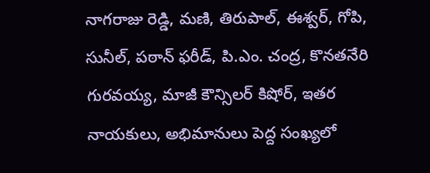నాగరాజు రెడ్డి, మణి, తిరుపాల్, ఈశ్వర్, గోపి, సునీల్, పఠాన్ ఫరీడ్, పి.ఎం. చంద్ర, కొనతనేరి గురవయ్య, మాజీ కౌన్సిలర్ కిషోర్, ఇతర నాయకులు, అభిమానులు పెద్ద సంఖ్యలో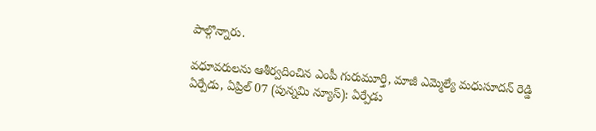పాల్గొన్నారు.

వధూవరులను ఆశీర్వదించిన ఎంపీ గురుమూర్తి, మాజీ ఎమ్మెల్యే మధుసూదన్ రెడ్డి
ఏర్పేడు, ఏప్రిల్ 07 (పున్నమి న్యూస్): ఏర్పేడు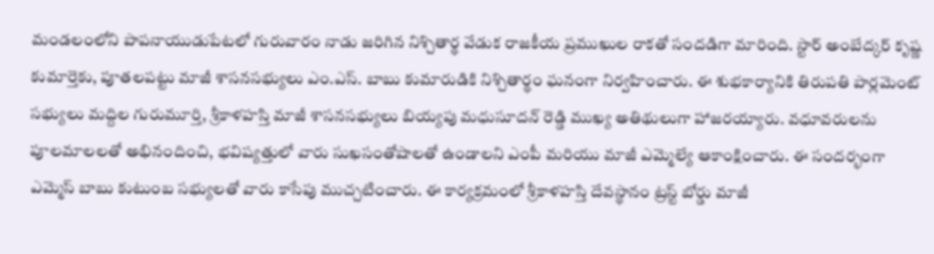మండలంలోని పాపనాయుడుపేటలో గురువారం నాడు జరిగిన నిశ్చితార్థ వేడుక రాజకీయ ప్రముఖుల రాకతో సందడిగా మారింది. స్టార్ అంబేద్కర్ కృష్ణ కుమార్తెకు, పూతలపట్టు మాజీ శాసనసభ్యులు ఎం.ఎస్. బాబు కుమారుడికి నిశ్చితార్థం ఘనంగా నిర్వహించారు. ఈ శుభకార్యానికి తిరుపతి పార్లమెంట్ సభ్యులు మద్దిల గురుమూర్తి, శ్రీకాళహస్తి మాజీ శాసనసభ్యులు బియ్యపు మధుసూదన్ రెడ్డి ముఖ్య అతిథులుగా హాజరయ్యారు. వధూవరులను పూలమాలలతో అభినందించి, భవిష్యత్తులో వారు సుఖసంతోషాలతో ఉండాలని ఎంపీ మరియు మాజీ ఎమ్మెల్యే ఆకాంక్షించారు. ఈ సందర్భంగా ఎమ్మెస్ బాబు కుటుంబ సభ్యులతో వారు కాసేపు ముచ్చటించారు. ఈ కార్యక్రమంలో శ్రీకాళహస్తి దేవస్థానం ట్రస్ట్ బోర్డు మాజీ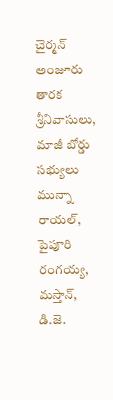చైర్మన్ అంజూరు తారక శ్రీనివాసులు, మాజీ బోర్డు సభ్యులు మున్నా రాయల్, పైపూరి రంగయ్య, మస్తాన్, డి.జె.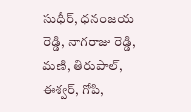సుధీర్, ధనంజయ రెడ్డి, నాగరాజు రెడ్డి, మణి, తిరుపాల్, ఈశ్వర్, గోపి,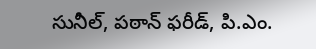సునీల్, పఠాన్ ఫరీడ్, పి.ఎం.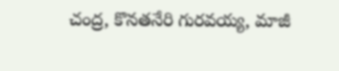చంద్ర, కొనతనేరి గురవయ్య, మాజీ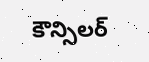కౌన్సిలర్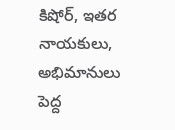కిషోర్, ఇతర నాయకులు, అభిమానులు పెద్ద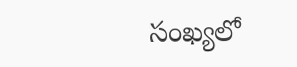సంఖ్యలో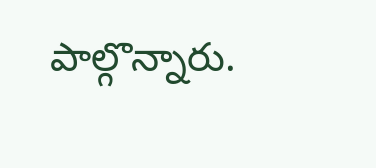పాల్గొన్నారు.